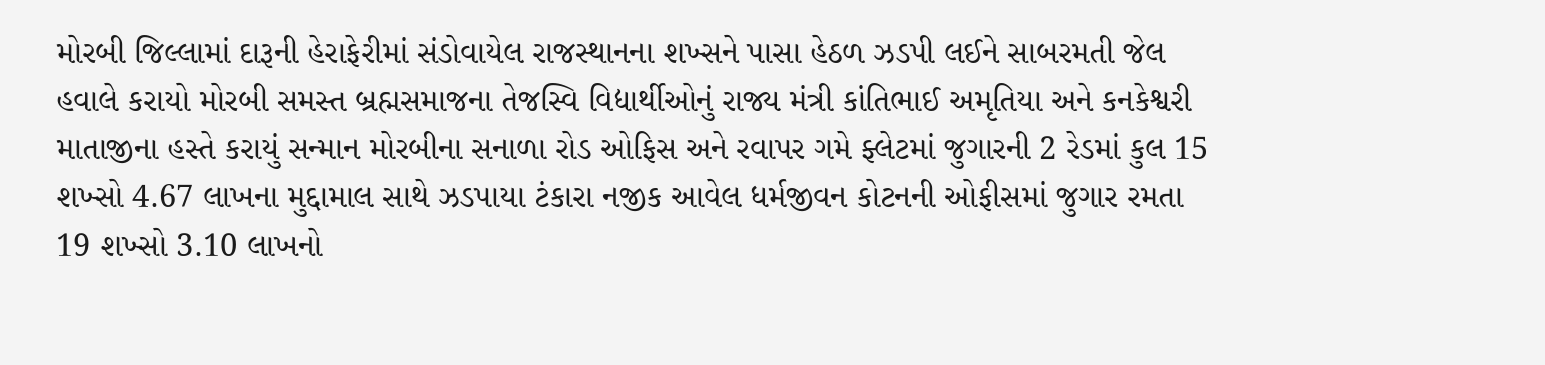મોરબી જિલ્લામાં દારૂની હેરાફેરીમાં સંડોવાયેલ રાજસ્થાનના શખ્સને પાસા હેઠળ ઝડપી લઈને સાબરમતી જેલ હવાલે કરાયો મોરબી સમસ્ત બ્રહ્મસમાજના તેજસ્વિ વિદ્યાર્થીઓનું રાજ્ય મંત્રી કાંતિભાઈ અમૃતિયા અને કનકેશ્વરી માતાજીના હસ્તે કરાયું સન્માન મોરબીના સનાળા રોડ ઓફિસ અને રવાપર ગમે ફ્લેટમાં જુગારની 2 રેડમાં કુલ 15 શખ્સો 4.67 લાખના મુદ્દામાલ સાથે ઝડપાયા ટંકારા નજીક આવેલ ધર્મજીવન કોટનની ઓફીસમાં જુગાર રમતા 19 શખ્સો 3.10 લાખનો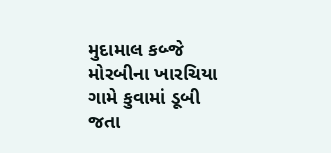મુદામાલ કબ્જે મોરબીના ખારચિયા ગામે કુવામાં ડૂબી જતા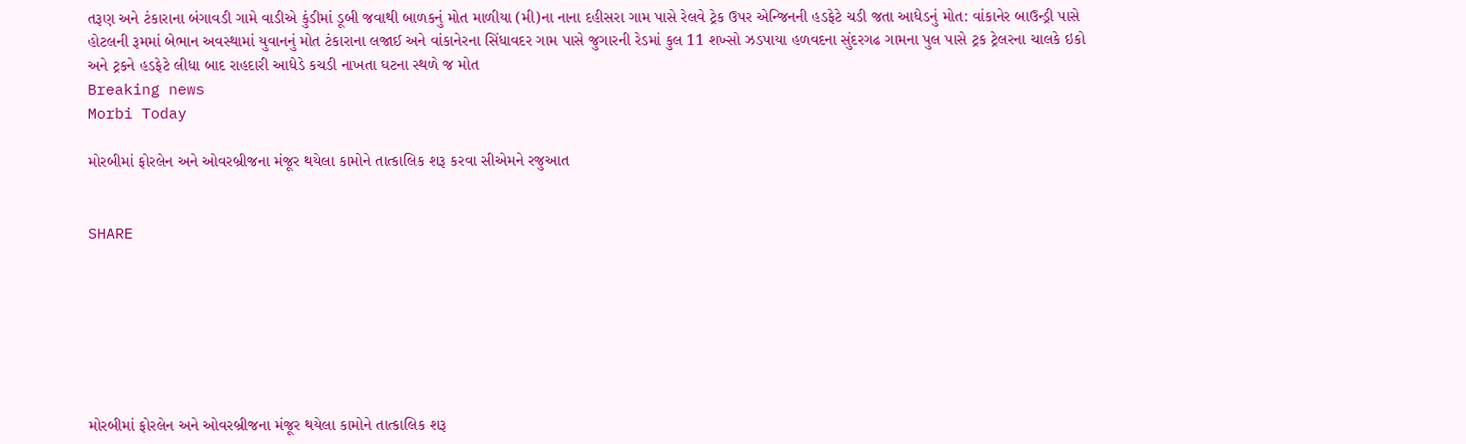તરૂણ અને ટંકારાના બંગાવડી ગામે વાડીએ કુંડીમાં ડૂબી જવાથી બાળકનું મોત માળીયા (મી)ના નાના દહીસરા ગામ પાસે રેલવે ટ્રેક ઉપર એન્જિનની હડફેટે ચડી જતા આધેડનું મોત: વાંકાનેર બાઉન્ડ્રી પાસે હોટલની રૂમમાં બેભાન અવસ્થામાં યુવાનનું મોત ટંકારાના લજાઈ અને વાંકાનેરના સિંધાવદર ગામ પાસે જુગારની રેડમાં કુલ 11 શખ્સો ઝડપાયા હળવદના સુંદરગઢ ગામના પુલ પાસે ટ્રક ટ્રેલરના ચાલકે ઇકો અને ટ્રકને હડફેટે લીધા બાદ રાહદારી આધેડે કચડી નાખતા ઘટના સ્થળે જ મોત
Breaking news
Morbi Today

મોરબીમાં ફોરલેન અને ઓવરબ્રીજના મંજૂર થયેલા કામોને તાત્કાલિક શરૂ કરવા સીએમને રજુઆત


SHARE







મોરબીમાં ફોરલેન અને ઓવરબ્રીજના મંજૂર થયેલા કામોને તાત્કાલિક શરૂ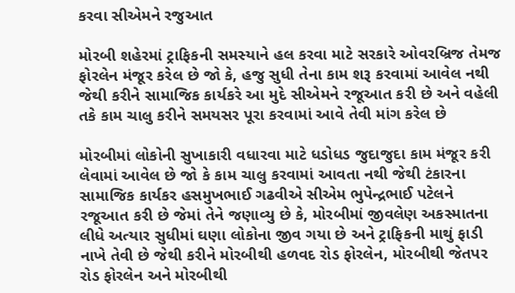કરવા સીએમને રજુઆત

મોરબી શહેરમાં ટ્રાફિકની સમસ્યાને હલ કરવા માટે સરકારે ઓવરબ્રિજ તેમજ ફોરલેન મંજૂર કરેલ છે જો કે, હજુ સુધી તેના કામ શરૂ કરવામાં આવેલ નથી જેથી કરીને સામાજિક કાર્યકરે આ મુદે સીએમને રજૂઆત કરી છે અને વહેલી તકે કામ ચાલુ કરીને સમયસર પૂરા કરવામાં આવે તેવી માંગ કરેલ છે

મોરબીમાં લોકોની સુખાકારી વધારવા માટે ધડોધડ જુદાજુદા કામ મંજૂર કરી લેવામાં આવેલ છે જો કે કામ ચાલુ કરવામાં આવતા નથી જેથી ટંકારના સામાજિક કાર્યકર હસમુખભાઈ ગઢવીએ સીએમ ભુપેન્દ્રભાઈ પટેલને રજૂઆત કરી છે જેમાં તેને જણાવ્યુ છે કે, મોરબીમાં જીવલેણ અકસ્માતના લીધે અત્યાર સુધીમાં ઘણા લોકોના જીવ ગયા છે અને ટ્રાફિકની માથું ફાડી નાખે તેવી છે જેથી કરીને મોરબીથી હળવદ રોડ ફોરલેન, મોરબીથી જેતપર રોડ ફોરલેન અને મોરબીથી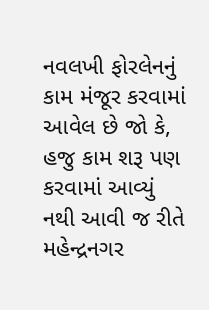નવલખી ફોરલેનનું કામ મંજૂર કરવામાં આવેલ છે જો કે, હજુ કામ શરૂ પણ કરવામાં આવ્યું નથી આવી જ રીતે મહેન્દ્રનગર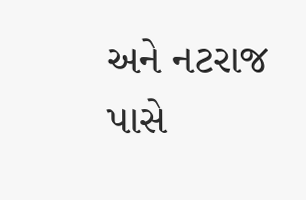અને નટરાજ પાસે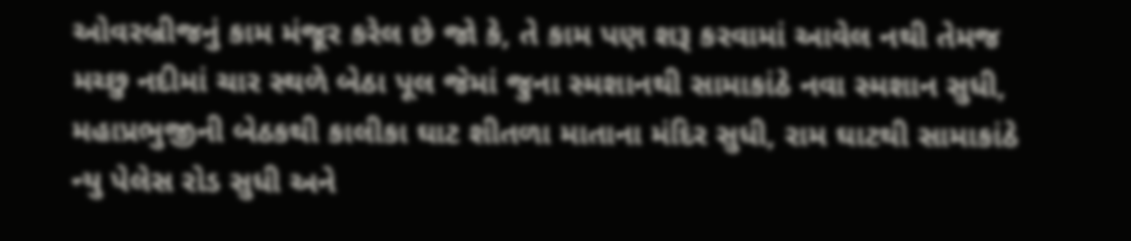ઓવરબ્રીજનું કામ મંજૂર કરેલ છે જો કે, તે કામ પણ શરૂ કરવામાં આવેલ નથી તેમજ મચ્છુ નદીમાં ચાર સ્થળે બેઠા પૂલ જેમાં જુના સ્મશાનથી સામાકાંઠે નવા સ્મશાન સુધી, મહાપ્રભુજીની બેઠકથી કાલીકા ઘાટ શીતળા માતાના મંદિર સુધી, રામ ઘાટથી સામાકાંઠે ન્યુ પેલેસ રોડ સુધી અને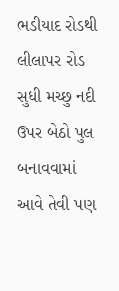ભડીયાદ રોડથી લીલાપર રોડ સુધી મચ્છુ નદી ઉપર બેઠો પુલ બનાવવામાં આવે તેવી પણ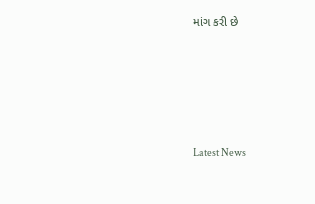માંગ કરી છે






Latest News